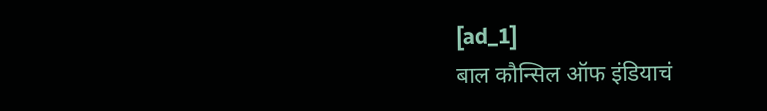[ad_1]
बाल कौन्सिल ऑफ इंडियाचं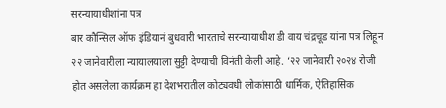सरन्यायाधीशांना पत्र
बार कौन्सिल ऑफ इंडियानं बुधवारी भारताचे सरन्यायाधीश डी वाय चंद्रचूड यांना पत्र लिहून २२ जानेवारीला न्यायालयाला सुट्टी देण्याची विनंती केली आहे. ‘२२ जानेवारी २०२४ रोजी होत असलेला कार्यक्रम हा देशभरातील कोट्यवधी लोकांसाठी धार्मिक, ऐतिहासिक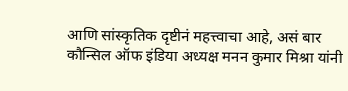आणि सांस्कृतिक दृष्टीनं महत्त्वाचा आहे, असं बार कौन्सिल ऑफ इंडिया अध्यक्ष मनन कुमार मिश्रा यांनी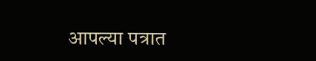आपल्या पत्रात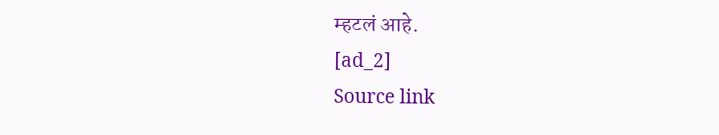म्हटलं आहे.
[ad_2]
Source link